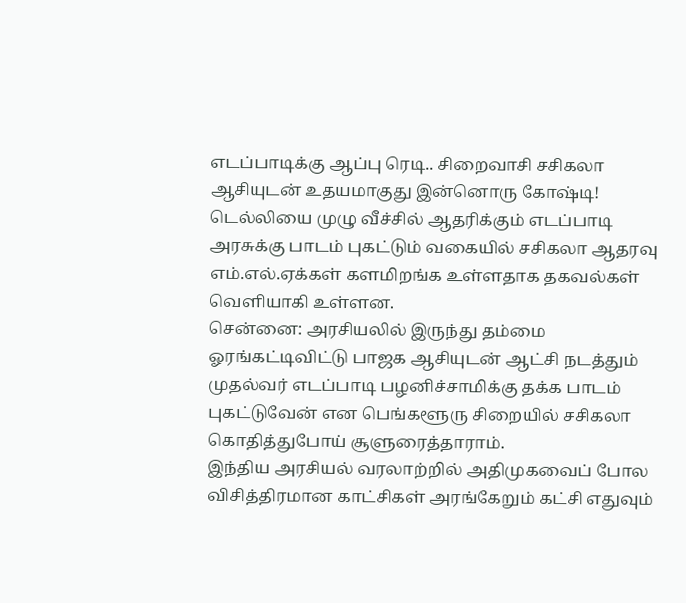எடப்பாடிக்கு ஆப்பு ரெடி.. சிறைவாசி சசிகலா ஆசியுடன் உதயமாகுது இன்னொரு கோஷ்டி!
டெல்லியை முழு வீச்சில் ஆதரிக்கும் எடப்பாடி அரசுக்கு பாடம் புகட்டும் வகையில் சசிகலா ஆதரவு எம்.எல்.ஏக்கள் களமிறங்க உள்ளதாக தகவல்கள் வெளியாகி உள்ளன.
சென்னை: அரசியலில் இருந்து தம்மை ஓரங்கட்டிவிட்டு பாஜக ஆசியுடன் ஆட்சி நடத்தும் முதல்வர் எடப்பாடி பழனிச்சாமிக்கு தக்க பாடம் புகட்டுவேன் என பெங்களூரு சிறையில் சசிகலா கொதித்துபோய் சூளுரைத்தாராம்.
இந்திய அரசியல் வரலாற்றில் அதிமுகவைப் போல விசித்திரமான காட்சிகள் அரங்கேறும் கட்சி எதுவும்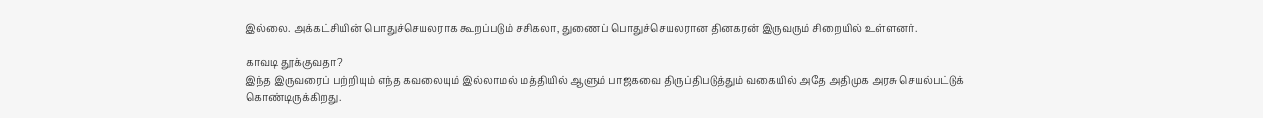இல்லை. அக்கட்சியின் பொதுச்செயலராக கூறப்படும் சசிகலா, துணைப் பொதுச்செயலரான தினகரன் இருவரும் சிறையில் உள்ளனர்.

காவடி தூக்குவதா?
இந்த இருவரைப் பற்றியும் எந்த கவலையும் இல்லாமல் மத்தியில் ஆளும் பாஜகவை திருப்திபடுத்தும் வகையில் அதே அதிமுக அரசு செயல்பட்டுக் கொண்டிருக்கிறது.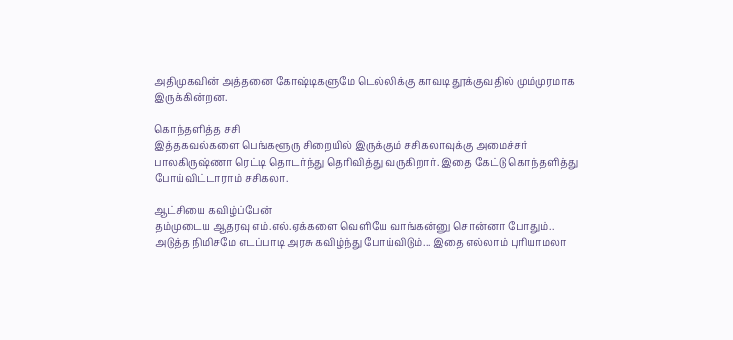அதிமுகவின் அத்தனை கோஷ்டிகளுமே டெல்லிக்கு காவடி தூக்குவதில் மும்முரமாக இருக்கின்றன.

கொந்தளித்த சசி
இத்தகவல்களை பெங்களூரு சிறையில் இருக்கும் சசிகலாவுக்கு அமைச்சர் பாலகிருஷ்ணா ரெட்டி தொடர்ந்து தெரிவித்து வருகிறார். இதை கேட்டு கொந்தளித்து போய்விட்டாராம் சசிகலா.

ஆட்சியை கவிழ்ப்பேன்
தம்முடைய ஆதரவு எம்.எல்.ஏக்களை வெளியே வாங்கன்னு சொன்னா போதும்.. அடுத்த நிமிசமே எடப்பாடி அரசு கவிழ்ந்து போய்விடும்... இதை எல்லாம் புரியாமலா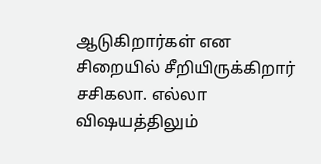ஆடுகிறார்கள் என சிறையில் சீறியிருக்கிறார் சசிகலா. எல்லா விஷயத்திலும்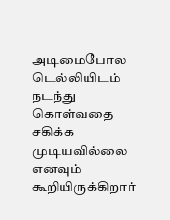அடிமைபோல டெல்லியிடம் நடந்து கொள்வதை சகிக்க முடியவில்லை எனவும் கூறியிருக்கிறார்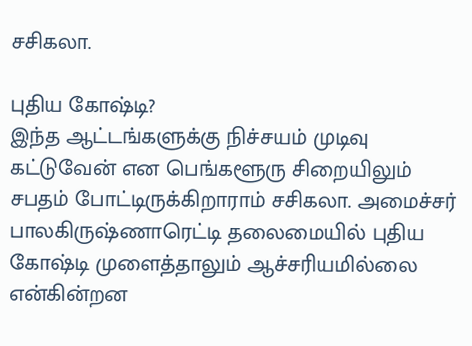சசிகலா.

புதிய கோஷ்டி?
இந்த ஆட்டங்களுக்கு நிச்சயம் முடிவு கட்டுவேன் என பெங்களூரு சிறையிலும் சபதம் போட்டிருக்கிறாராம் சசிகலா. அமைச்சர் பாலகிருஷ்ணாரெட்டி தலைமையில் புதிய கோஷ்டி முளைத்தாலும் ஆச்சரியமில்லை என்கின்றன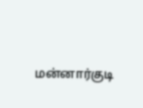மன்னார்குடி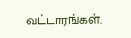வட்டாரங்கள்.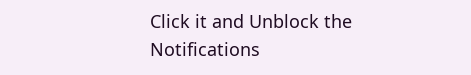Click it and Unblock the Notifications